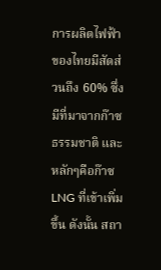การผลิตไฟฟ้าของไทยมีสัดส่วนถึง 60% ซึ่งมีที่มาจากก๊าซธรรมชาติ และหลักๆคือก๊าซLNG ที่เข้าเพิ่มขึ้น ดังนั้น สถา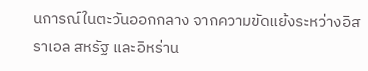นการณ์ในตะวันออกกลาง จากความขัดแย้งระหว่างอิสราเอล สหรัฐ และอิหร่าน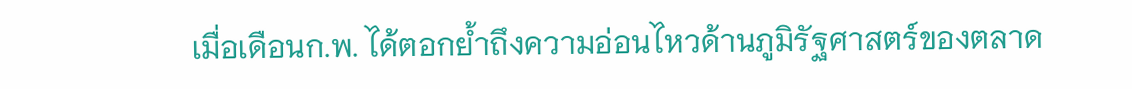เมื่อเดือนก.พ. ได้ตอกย้ำถึงความอ่อนไหวด้านภูมิรัฐศาสตร์ของตลาด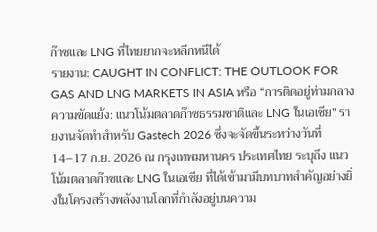ก๊าซและ LNG ที่ไทยยากจะหลีกหนีได้
รายงาน: CAUGHT IN CONFLICT: THE OUTLOOK FOR GAS AND LNG MARKETS IN ASIA หรือ “การติดอยู่ท่ามกลางความขัดแย้ง: แนวโน้มตลาดก๊าซธรรมชาติและ LNG ในเอเชีย” รายงานจัดทำสำหรับ Gastech 2026 ซึ่งจะจัดขึ้นระหว่างวันที่ 14–17 ก.ย. 2026 ณ กรุงเทพมหานคร ประเทศไทย ระบุถึง แนวโน้มตลาดก๊าซและ LNG ในเอเชีย ที่ได้เข้ามามีบทบาทสำคัญอย่างยิ่งในโครงสร้างพลังงานโลกที่กำลังอยู่บนความ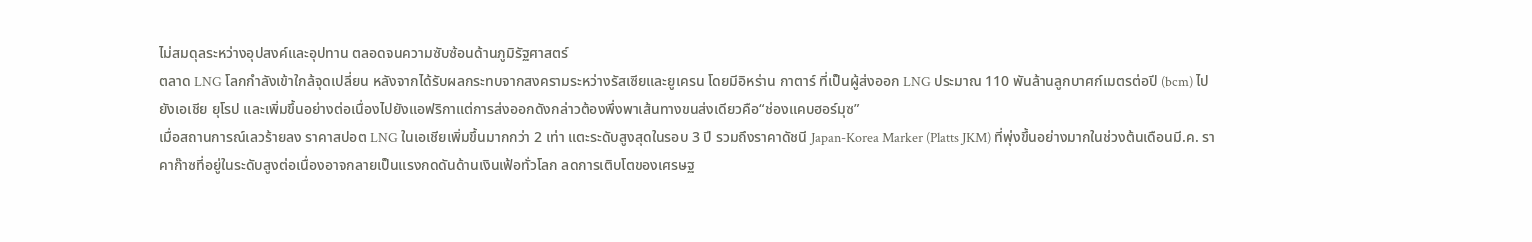ไม่สมดุลระหว่างอุปสงค์และอุปทาน ตลอดจนความซับซ้อนด้านภูมิรัฐศาสตร์
ตลาด LNG โลกกำลังเข้าใกล้จุดเปลี่ยน หลังจากได้รับผลกระทบจากสงครามระหว่างรัสเซียและยูเครน โดยมีอิหร่าน กาตาร์ ที่เป็นผู้ส่งออก LNG ประมาณ 110 พันล้านลูกบาศก์เมตรต่อปี (bcm) ไปยังเอเชีย ยุโรป และเพิ่มขึ้นอย่างต่อเนื่องไปยังแอฟริกาแต่การส่งออกดังกล่าวต้องพึ่งพาเส้นทางขนส่งเดียวคือ“ช่องแคบฮอร์มุซ”
เมื่อสถานการณ์เลวร้ายลง ราคาสปอต LNG ในเอเชียเพิ่มขึ้นมากกว่า 2 เท่า แตะระดับสูงสุดในรอบ 3 ปี รวมถึงราคาดัชนี Japan-Korea Marker (Platts JKM) ที่พุ่งขึ้นอย่างมากในช่วงต้นเดือนมี.ค. ราคาก๊าซที่อยู่ในระดับสูงต่อเนื่องอาจกลายเป็นแรงกดดันด้านเงินเฟ้อทั่วโลก ลดการเติบโตของเศรษฐ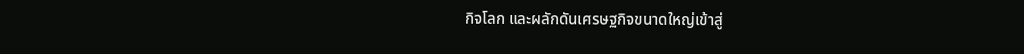กิจโลก และผลักดันเศรษฐกิจขนาดใหญ่เข้าสู่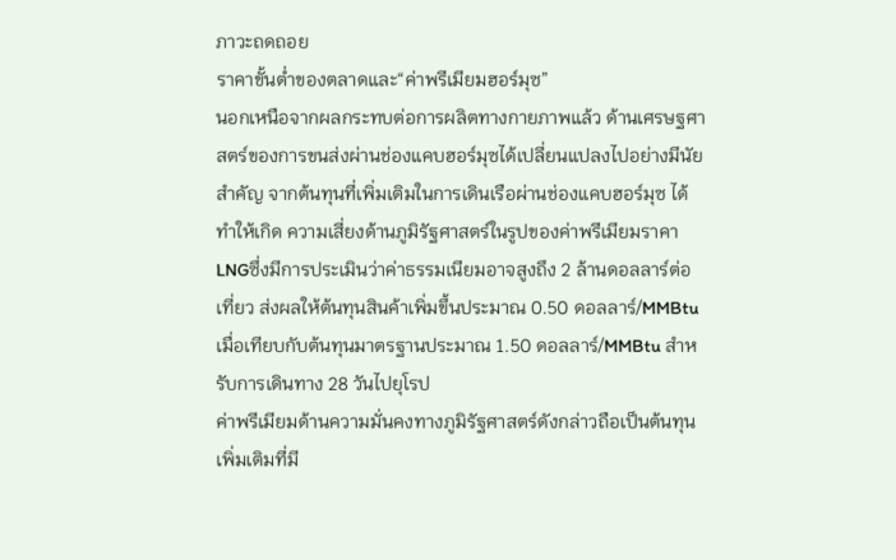ภาวะถดถอย
ราคาขั้นต่ำของตลาดและ“ค่าพรีเมียมฮอร์มุซ”
นอกเหนือจากผลกระทบต่อการผลิตทางกายภาพแล้ว ด้านเศรษฐศาสตร์ของการขนส่งผ่านช่องแคบฮอร์มุซได้เปลี่ยนแปลงไปอย่างมีนัยสำคัญ จากต้นทุนที่เพิ่มเติมในการเดินเรือผ่านช่องแคบฮอร์มุซ ได้ทำให้เกิด ความเสี่ยงด้านภูมิรัฐศาสตร์ในรูปของค่าพรีเมียมราคา LNGซึ่งมีการประเมินว่าค่าธรรมเนียมอาจสูงถึง 2 ล้านดอลลาร์ต่อเที่ยว ส่งผลให้ต้นทุนสินค้าเพิ่มขึ้นประมาณ 0.50 ดอลลาร์/MMBtu เมื่อเทียบกับต้นทุนมาตรฐานประมาณ 1.50 ดอลลาร์/MMBtu สำหรับการเดินทาง 28 วันไปยุโรป
ค่าพรีเมียมด้านความมั่นคงทางภูมิรัฐศาสตร์ดังกล่าวถือเป็นต้นทุนเพิ่มเติมที่มี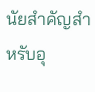นัยสำคัญสำหรับอุ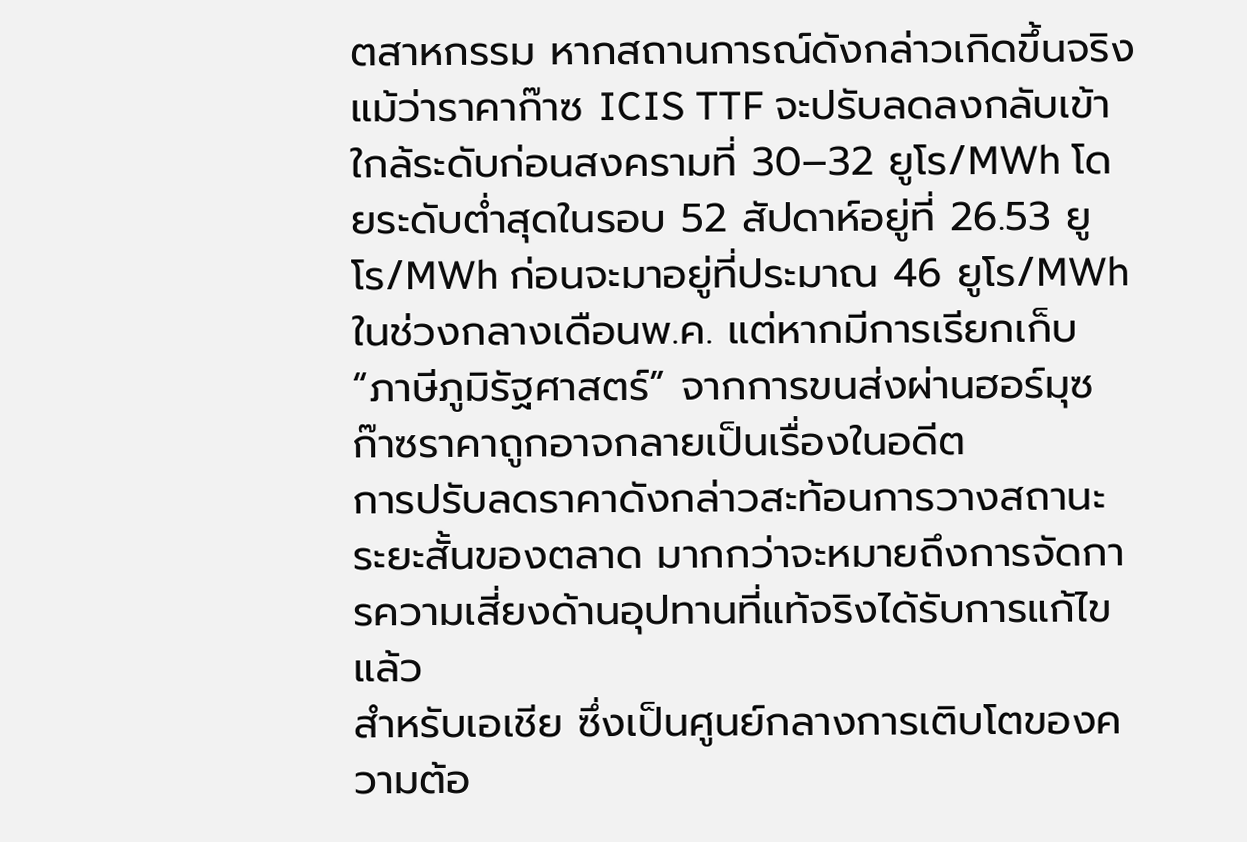ตสาหกรรม หากสถานการณ์ดังกล่าวเกิดขึ้นจริง แม้ว่าราคาก๊าซ ICIS TTF จะปรับลดลงกลับเข้าใกล้ระดับก่อนสงครามที่ 30–32 ยูโร/MWh โดยระดับต่ำสุดในรอบ 52 สัปดาห์อยู่ที่ 26.53 ยูโร/MWh ก่อนจะมาอยู่ที่ประมาณ 46 ยูโร/MWh ในช่วงกลางเดือนพ.ค. แต่หากมีการเรียกเก็บ “ภาษีภูมิรัฐศาสตร์” จากการขนส่งผ่านฮอร์มุซ ก๊าซราคาถูกอาจกลายเป็นเรื่องในอดีต
การปรับลดราคาดังกล่าวสะท้อนการวางสถานะระยะสั้นของตลาด มากกว่าจะหมายถึงการจัดการความเสี่ยงด้านอุปทานที่แท้จริงได้รับการแก้ไขแล้ว
สำหรับเอเชีย ซึ่งเป็นศูนย์กลางการเติบโตของความต้อ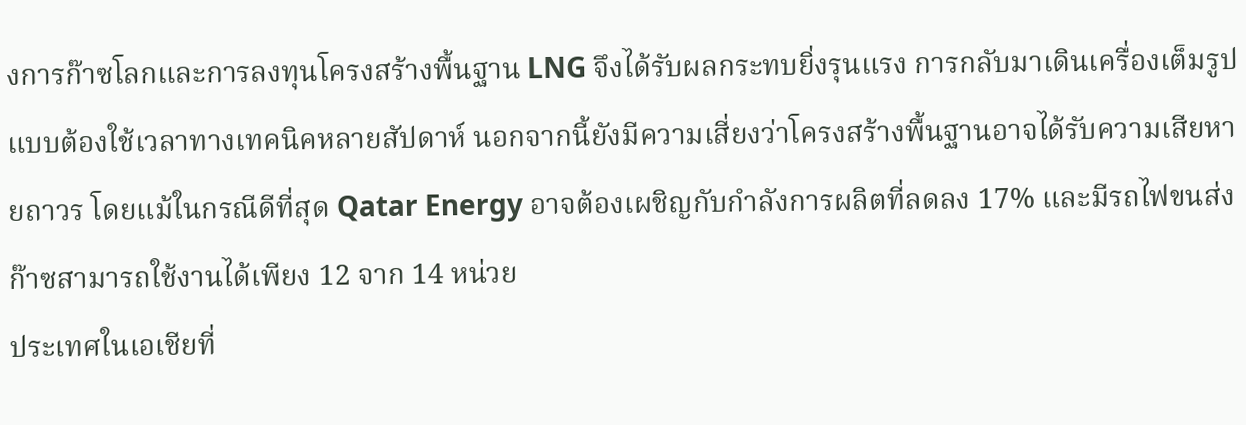งการก๊าซโลกและการลงทุนโครงสร้างพื้นฐาน LNG จึงได้รับผลกระทบยิ่งรุนแรง การกลับมาเดินเครื่องเต็มรูปแบบต้องใช้เวลาทางเทคนิคหลายสัปดาห์ นอกจากนี้ยังมีความเสี่ยงว่าโครงสร้างพื้นฐานอาจได้รับความเสียหายถาวร โดยแม้ในกรณีดีที่สุด Qatar Energy อาจต้องเผชิญกับกำลังการผลิตที่ลดลง 17% และมีรถไฟขนส่งก๊าซสามารถใช้งานได้เพียง 12 จาก 14 หน่วย
ประเทศในเอเชียที่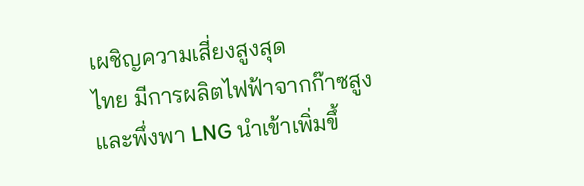เผชิญความเสี่ยงสูงสุด
ไทย มีการผลิตไฟฟ้าจากก๊าซสูงและพึ่งพา LNG นำเข้าเพิ่มขึ้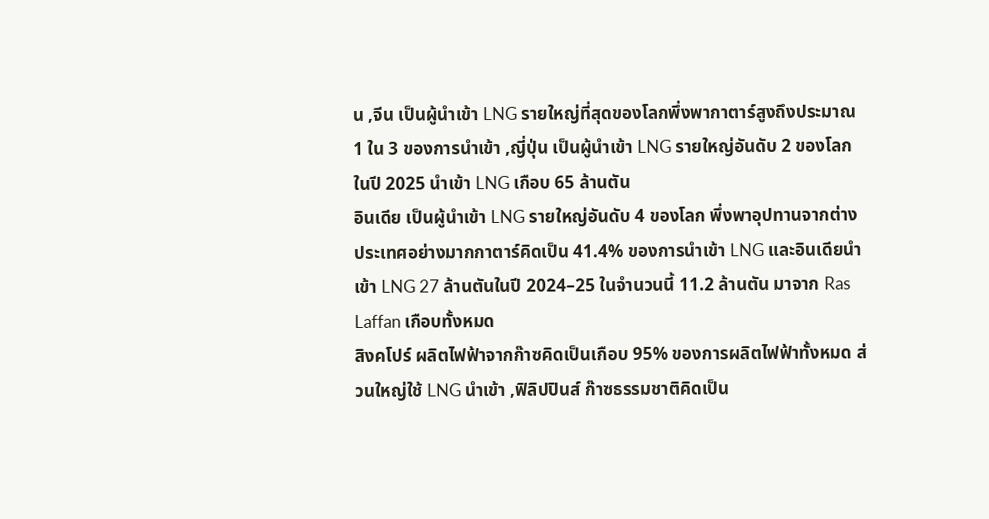น ,จีน เป็นผู้นำเข้า LNG รายใหญ่ที่สุดของโลกพึ่งพากาตาร์สูงถึงประมาณ 1 ใน 3 ของการนำเข้า ,ญี่ปุ่น เป็นผู้นำเข้า LNG รายใหญ่อันดับ 2 ของโลก ในปี 2025 นำเข้า LNG เกือบ 65 ล้านตัน
อินเดีย เป็นผู้นำเข้า LNG รายใหญ่อันดับ 4 ของโลก พึ่งพาอุปทานจากต่างประเทศอย่างมากกาตาร์คิดเป็น 41.4% ของการนำเข้า LNG และอินเดียนำเข้า LNG 27 ล้านตันในปี 2024–25 ในจำนวนนี้ 11.2 ล้านตัน มาจาก Ras Laffan เกือบทั้งหมด
สิงคโปร์ ผลิตไฟฟ้าจากก๊าซคิดเป็นเกือบ 95% ของการผลิตไฟฟ้าทั้งหมด ส่วนใหญ่ใช้ LNG นำเข้า ,ฟิลิปปินส์ ก๊าซธรรมชาติคิดเป็น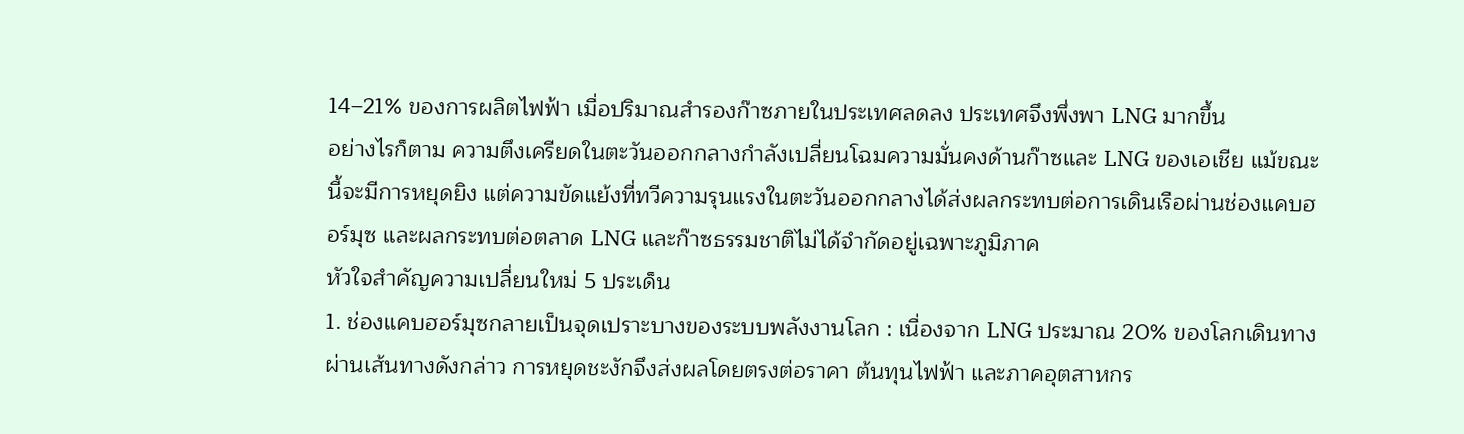14–21% ของการผลิตไฟฟ้า เมื่อปริมาณสำรองก๊าซภายในประเทศลดลง ประเทศจึงพึ่งพา LNG มากขึ้น
อย่างไรก็ตาม ความตึงเครียดในตะวันออกกลางกำลังเปลี่ยนโฉมความมั่นคงด้านก๊าซและ LNG ของเอเชีย แม้ขณะนี้จะมีการหยุดยิง แต่ความขัดแย้งที่ทวีความรุนแรงในตะวันออกกลางได้ส่งผลกระทบต่อการเดินเรือผ่านช่องแคบฮอร์มุซ และผลกระทบต่อตลาด LNG และก๊าซธรรมชาติไม่ได้จำกัดอยู่เฉพาะภูมิภาค
หัวใจสำคัญความเปลี่ยนใหม่ 5 ประเด็น
1. ช่องแคบฮอร์มุซกลายเป็นจุดเปราะบางของระบบพลังงานโลก : เนื่องจาก LNG ประมาณ 20% ของโลกเดินทางผ่านเส้นทางดังกล่าว การหยุดชะงักจึงส่งผลโดยตรงต่อราคา ต้นทุนไฟฟ้า และภาคอุตสาหกร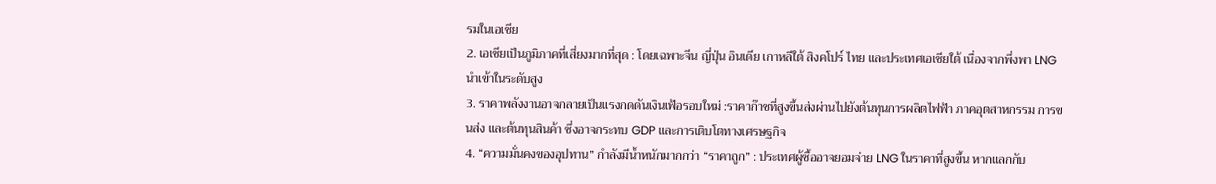รมในเอเชีย
2. เอเชียเป็นภูมิภาคที่เสี่ยงมากที่สุด : โดยเฉพาะจีน ญี่ปุ่น อินเดีย เกาหลีใต้ สิงคโปร์ ไทย และประเทศเอเชียใต้ เนื่องจากพึ่งพา LNG นำเข้าในระดับสูง
3. ราคาพลังงานอาจกลายเป็นแรงกดดันเงินเฟ้อรอบใหม่ :ราคาก๊าซที่สูงขึ้นส่งผ่านไปยังต้นทุนการผลิตไฟฟ้า ภาคอุตสาหกรรม การขนส่ง และต้นทุนสินค้า ซึ่งอาจกระทบ GDP และการเติบโตทางเศรษฐกิจ
4. “ความมั่นคงของอุปทาน” กำลังมีน้ำหนักมากกว่า “ราคาถูก” : ประเทศผู้ซื้ออาจยอมจ่าย LNG ในราคาที่สูงขึ้น หากแลกกับ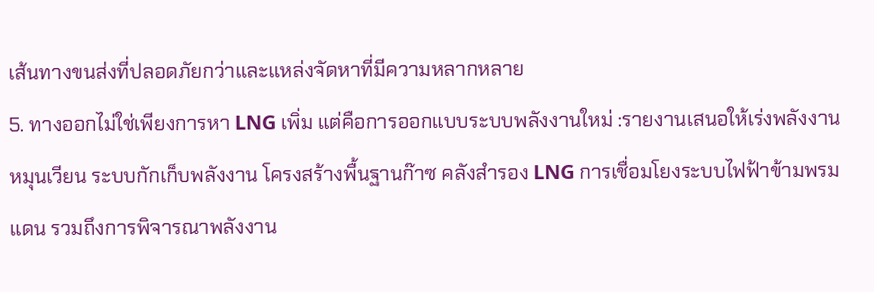เส้นทางขนส่งที่ปลอดภัยกว่าและแหล่งจัดหาที่มีความหลากหลาย
5. ทางออกไม่ใช่เพียงการหา LNG เพิ่ม แต่คือการออกแบบระบบพลังงานใหม่ :รายงานเสนอให้เร่งพลังงานหมุนเวียน ระบบกักเก็บพลังงาน โครงสร้างพื้นฐานก๊าซ คลังสำรอง LNG การเชื่อมโยงระบบไฟฟ้าข้ามพรมแดน รวมถึงการพิจารณาพลังงาน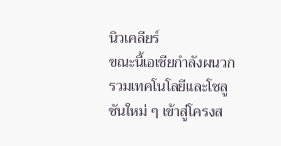นิวเคลียร์
ขณะนี้เอเชียกำลังผนวกรวมเทคโนโลยีและโซลูชันใหม่ ๆ เข้าสู่โครงส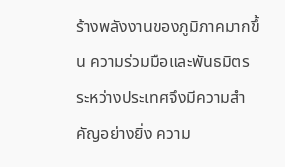ร้างพลังงานของภูมิภาคมากขึ้น ความร่วมมือและพันธมิตรระหว่างประเทศจึงมีความสำคัญอย่างยิ่ง ความ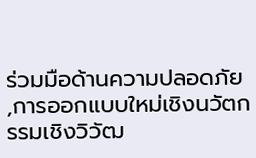ร่วมมือด้านความปลอดภัย ,การออกแบบใหม่เชิงนวัตกรรมเชิงวิวัฒ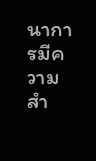นาการมีความสำ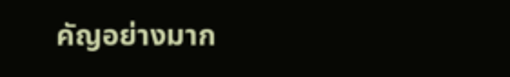คัญอย่างมาก